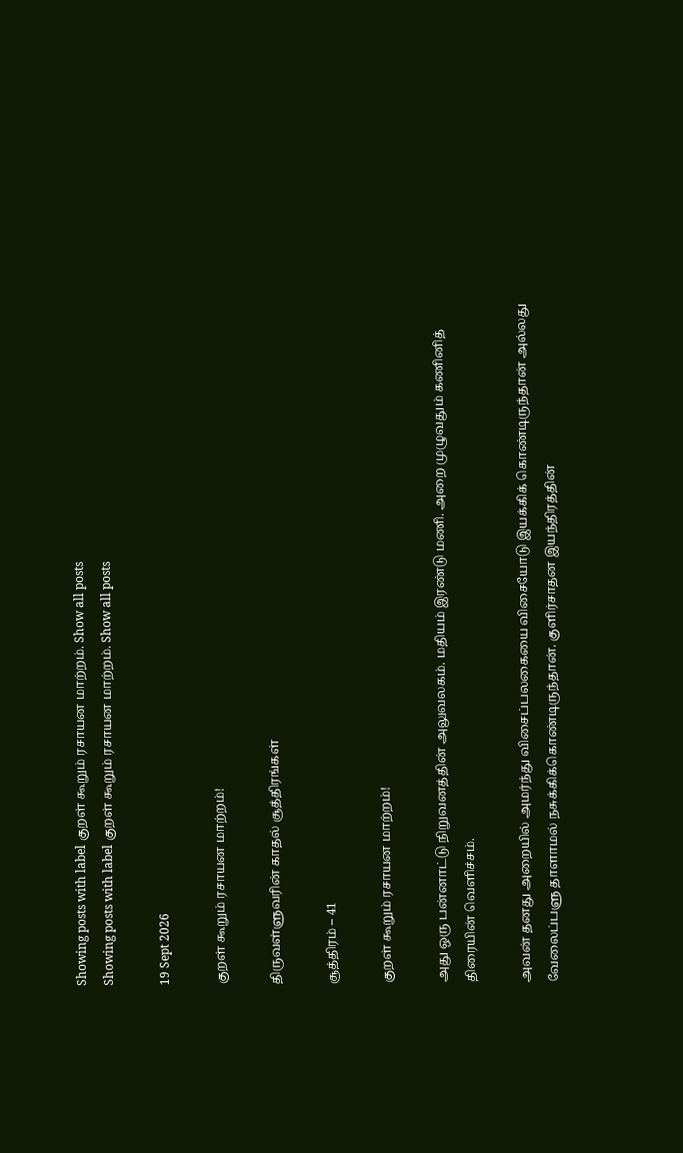Showing posts with label குறள் கூறும் ரசாயன மாற்றம். Show all posts
Showing posts with label குறள் கூறும் ரசாயன மாற்றம். Show all posts

19 Sept 2026

குறள் கூறும் ரசாயன மாற்றம்!

திருவள்ளுவரின் காதல் சூத்திரங்கள்

சூத்திரம் – 41

குறள் கூறும் ரசாயன மாற்றம்!

அது ஒரு பன்னாட்டு நிறுவனத்தின் அலுவலகம். மதியம் இரண்டு மணி. அறை முழுவதும் கணினித் திரையின் வெளிச்சம்.

அவன் தனது அறையில் அமர்ந்து விசைப்பலகையை விசையோடு இயக்கிக் கொண்டிருந்தான் அல்லது வேலைப்பளு தாளாமல் நசுக்கிக்கொண்டிருந்தான். குளிர்சாதன இயந்திரத்தின்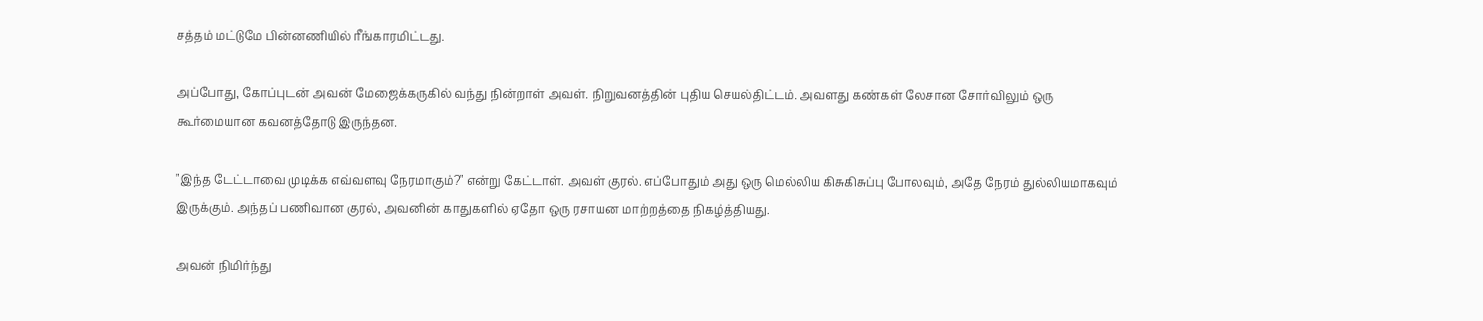சத்தம் மட்டுமே பின்னணியில் ரீங்காரமிட்டது.

அப்போது, கோப்புடன் அவன் மேஜைக்கருகில் வந்து நின்றாள் அவள். நிறுவனத்தின் புதிய செயல்திட்டம். அவளது கண்கள் லேசான சோர்விலும் ஒரு கூர்மையான கவனத்தோடு இருந்தன.

"இந்த டேட்டாவை முடிக்க எவ்வளவு நேரமாகும்?" என்று கேட்டாள். அவள் குரல். எப்போதும் அது ஒரு மெல்லிய கிசுகிசுப்பு போலவும், அதே நேரம் துல்லியமாகவும் இருக்கும். அந்தப் பணிவான குரல், அவனின் காதுகளில் ஏதோ ஒரு ரசாயன மாற்றத்தை நிகழ்த்தியது.

அவன் நிமிர்ந்து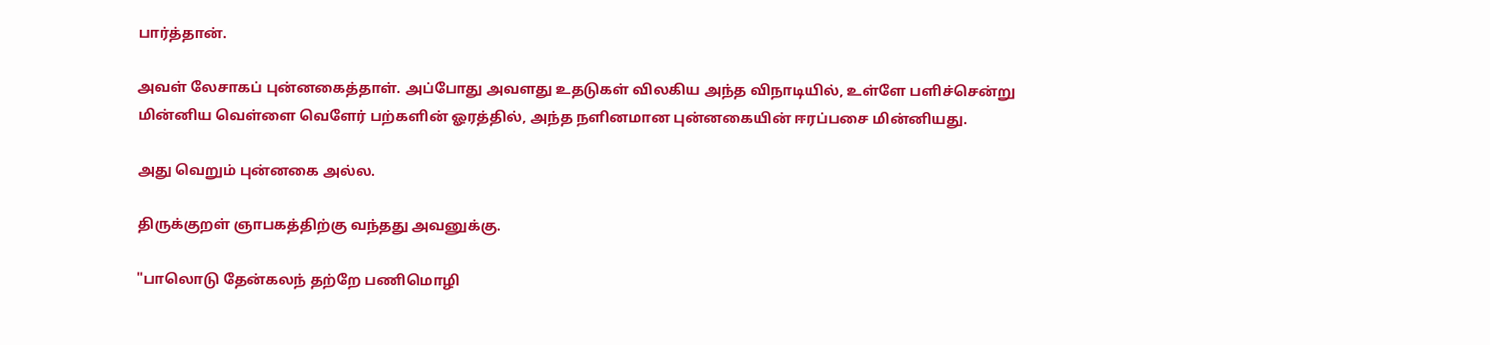பார்த்தான்.

அவள் லேசாகப் புன்னகைத்தாள். அப்போது அவளது உதடுகள் விலகிய அந்த விநாடியில், உள்ளே பளிச்சென்று மின்னிய வெள்ளை வெளேர் பற்களின் ஓரத்தில், அந்த நளினமான புன்னகையின் ஈரப்பசை மின்னியது.

அது வெறும் புன்னகை அல்ல.

திருக்குறள் ஞாபகத்திற்கு வந்தது அவனுக்கு.

"பாலொடு தேன்கலந் தற்றே பணிமொழி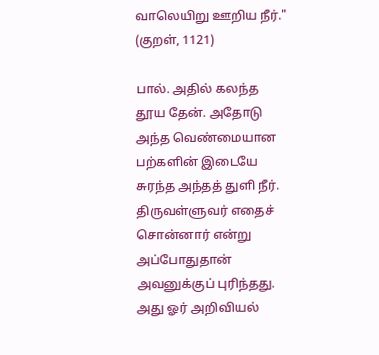வாலெயிறு ஊறிய நீர்."                              (குறள், 1121)

பால். அதில் கலந்த தூய தேன். அதோடு அந்த வெண்மையான பற்களின் இடையே சுரந்த அந்தத் துளி நீர். திருவள்ளுவர் எதைச் சொன்னார் என்று அப்போதுதான் அவனுக்குப் புரிந்தது. அது ஓர் அறிவியல்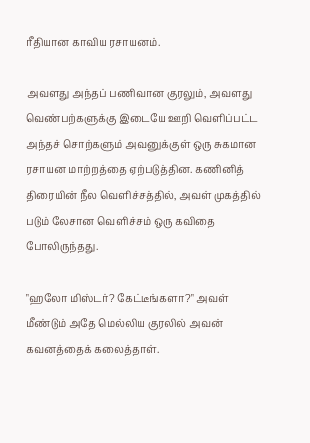ரீதியான காவிய ரசாயனம்.

அவளது அந்தப் பணிவான குரலும், அவளது வெண்பற்களுக்கு இடையே ஊறி வெளிப்பட்ட அந்தச் சொற்களும் அவனுக்குள் ஒரு சுகமான ரசாயன மாற்றத்தை ஏற்படுத்தின. கணினித் திரையின் நீல வெளிச்சத்தில், அவள் முகத்தில் படும் லேசான வெளிச்சம் ஒரு கவிதை போலிருந்தது.

"ஹலோ மிஸ்டர்? கேட்டீங்களா?" அவள் மீண்டும் அதே மெல்லிய குரலில் அவன் கவனத்தைக் கலைத்தாள்.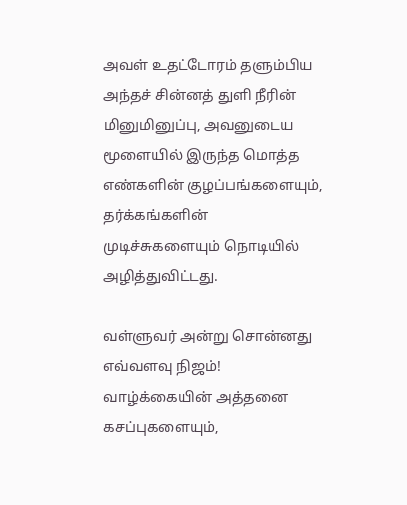அவள் உதட்டோரம் தளும்பிய அந்தச் சின்னத் துளி நீரின் மினுமினுப்பு, அவனுடைய மூளையில் இருந்த மொத்த எண்களின் குழப்பங்களையும், தர்க்கங்களின் முடிச்சுகளையும் நொடியில் அழித்துவிட்டது.

வள்ளுவர் அன்று சொன்னது எவ்வளவு நிஜம்! வாழ்க்கையின் அத்தனை கசப்புகளையும்,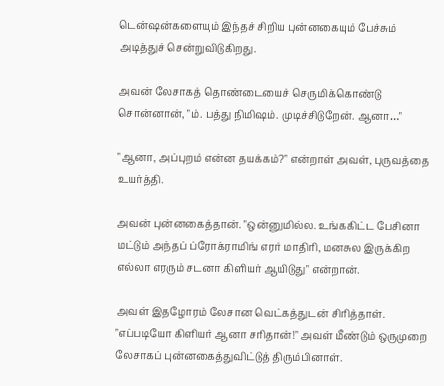டென்ஷன்களையும் இந்தச் சிறிய புன்னகையும் பேச்சும் அடித்துச் சென்றுவிடுகிறது.

அவன் லேசாகத் தொண்டையைச் செருமிக்கொண்டு சொன்னான், "ம். பத்து நிமிஷம். முடிச்சிடுறேன். ஆனா…"

"ஆனா, அப்புறம் என்ன தயக்கம்?" என்றாள் அவள், புருவத்தை உயர்த்தி.

அவன் புன்னகைத்தான். "ஒன்னுமில்ல. உங்ககிட்ட பேசினா மட்டும் அந்தப் ப்ரோக்ராமிங் எரர் மாதிரி, மனசுல இருக்கிற எல்லா எரரும் சடனா கிளியர் ஆயிடுது" என்றான்.

அவள் இதழோரம் லேசான வெட்கத்துடன் சிரித்தாள். "எப்படியோ கிளியர் ஆனா சரிதான்!" அவள் மீண்டும் ஒருமுறை லேசாகப் புன்னகைத்துவிட்டுத் திரும்பினாள்.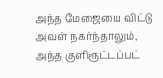அந்த மேஜையை விட்டு அவள் நகர்ந்தாலும், அந்த குளிரூட்டப்பட்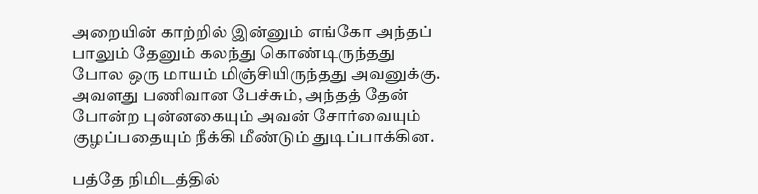அறையின் காற்றில் இன்னும் எங்கோ அந்தப் பாலும் தேனும் கலந்து கொண்டிருந்தது போல ஒரு மாயம் மிஞ்சியிருந்தது அவனுக்கு. அவளது பணிவான பேச்சும், அந்தத் தேன் போன்ற புன்னகையும் அவன் சோர்வையும் குழப்பதையும் நீக்கி மீண்டும் துடிப்பாக்கின.

பத்தே நிமிடத்தில்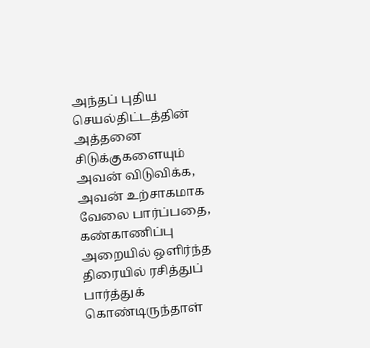அந்தப் புதிய செயல்திட்டத்தின் அத்தனை சிடுக்குகளையும் அவன் விடுவிக்க, அவன் உற்சாகமாக வேலை பார்ப்பதை, கண்காணிப்பு அறையில் ஒளிர்ந்த திரையில் ரசித்துப் பார்த்துக் கொண்டிருந்தாள்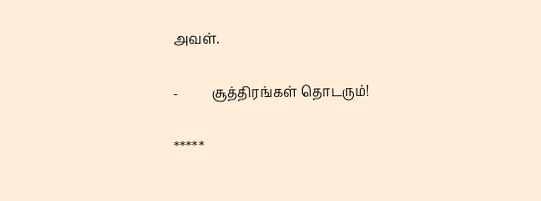அவள்.

-          சூத்திரங்கள் தொடரும்!

*****